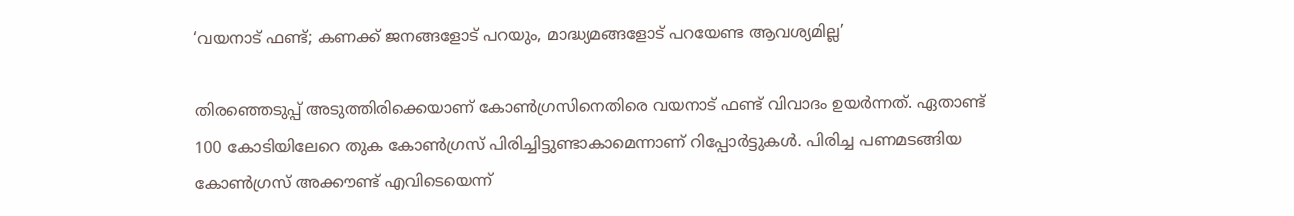‘വയനാട് ഫണ്ട്; കണക്ക് ജനങ്ങളോട് പറയും, മാദ്ധ്യമങ്ങളോട് പറയേണ്ട ആവശ്യമില്ല’

തിരഞ്ഞെടുപ്പ് അടുത്തിരിക്കെയാണ് കോൺഗ്രസിനെതിരെ വയനാട് ഫണ്ട് വിവാദം ഉയർന്നത്. ഏതാണ്ട് 100 കോടിയിലേറെ തുക കോൺഗ്രസ് പിരിച്ചിട്ടുണ്ടാകാമെന്നാണ് റിപ്പോർട്ടുകൾ. പിരിച്ച പണമടങ്ങിയ കോൺഗ്രസ് അക്കൗണ്ട് എവിടെയെന്ന്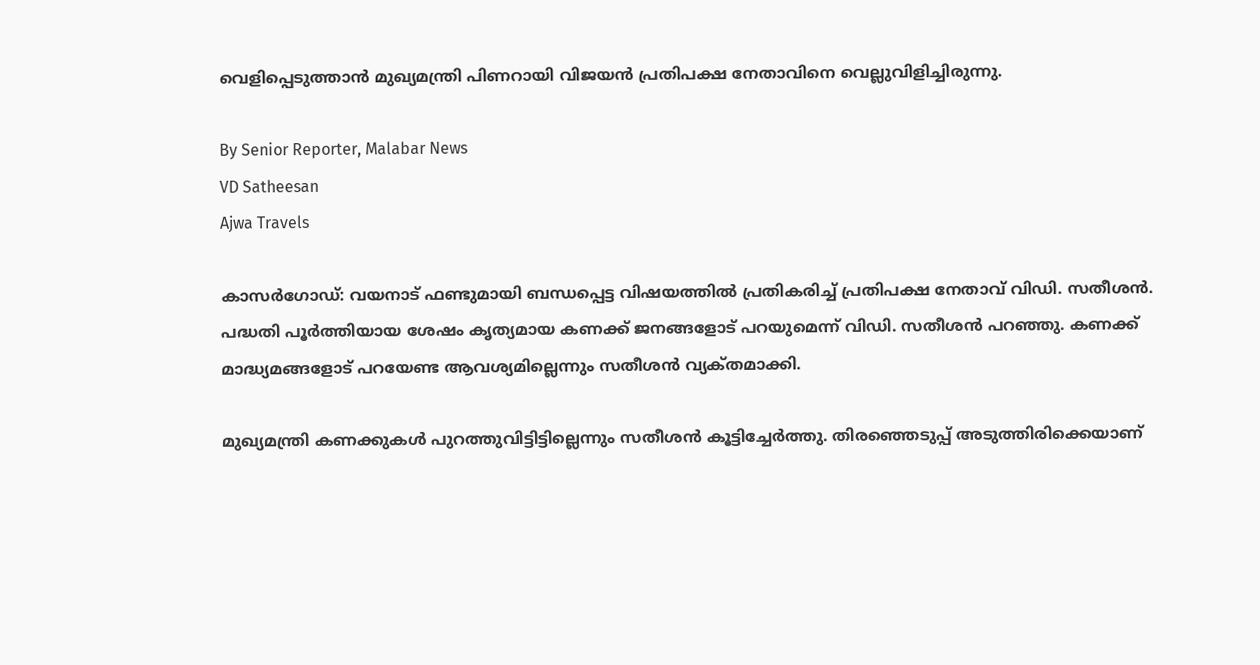വെളിപ്പെടുത്താൻ മുഖ്യമന്ത്രി പിണറായി വിജയൻ പ്രതിപക്ഷ നേതാവിനെ വെല്ലുവിളിച്ചിരുന്നു.

By Senior Reporter, Malabar News
VD Satheesan
Ajwa Travels

കാസർഗോഡ്: വയനാട് ഫണ്ടുമായി ബന്ധപ്പെട്ട വിഷയത്തിൽ പ്രതികരിച്ച് പ്രതിപക്ഷ നേതാവ് വിഡി. സതീശൻ. പദ്ധതി പൂർത്തിയായ ശേഷം കൃത്യമായ കണക്ക് ജനങ്ങളോട് പറയുമെന്ന് വിഡി. സതീശൻ പറഞ്ഞു. കണക്ക് മാദ്ധ്യമങ്ങളോട് പറയേണ്ട ആവശ്യമില്ലെന്നും സതീശൻ വ്യക്‌തമാക്കി.

മുഖ്യമന്ത്രി കണക്കുകൾ പുറത്തുവിട്ടിട്ടില്ലെന്നും സതീശൻ കൂട്ടിച്ചേർത്തു. തിരഞ്ഞെടുപ്പ് അടുത്തിരിക്കെയാണ്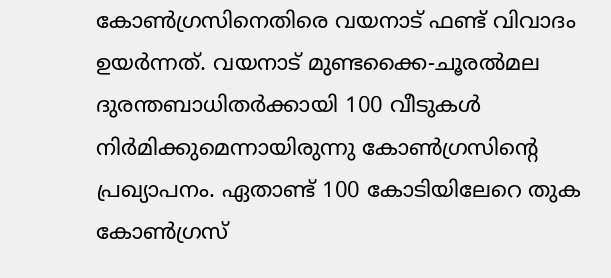കോൺഗ്രസിനെതിരെ വയനാട് ഫണ്ട് വിവാദം ഉയർന്നത്. വയനാട് മുണ്ടക്കൈ-ചൂരൽമല ദുരന്തബാധിതർക്കായി 100 വീടുകൾ നിർമിക്കുമെന്നായിരുന്നു കോൺഗ്രസിന്റെ പ്രഖ്യാപനം. ഏതാണ്ട് 100 കോടിയിലേറെ തുക കോൺഗ്രസ്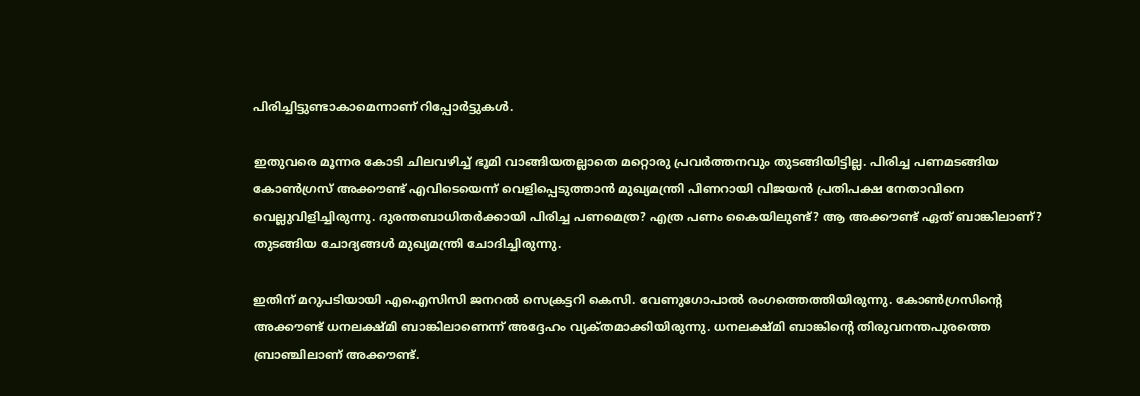പിരിച്ചിട്ടുണ്ടാകാമെന്നാണ് റിപ്പോർട്ടുകൾ.

ഇതുവരെ മൂന്നര കോടി ചിലവഴിച്ച് ഭൂമി വാങ്ങിയതല്ലാതെ മറ്റൊരു പ്രവർത്തനവും തുടങ്ങിയിട്ടില്ല. പിരിച്ച പണമടങ്ങിയ കോൺഗ്രസ് അക്കൗണ്ട് എവിടെയെന്ന് വെളിപ്പെടുത്താൻ മുഖ്യമന്ത്രി പിണറായി വിജയൻ പ്രതിപക്ഷ നേതാവിനെ വെല്ലുവിളിച്ചിരുന്നു. ദുരന്തബാധിതർക്കായി പിരിച്ച പണമെത്ര? എത്ര പണം കൈയിലുണ്ട്? ആ അക്കൗണ്ട് ഏത് ബാങ്കിലാണ്? തുടങ്ങിയ ചോദ്യങ്ങൾ മുഖ്യമന്ത്രി ചോദിച്ചിരുന്നു.

ഇതിന് മറുപടിയായി എഐസിസി ജനറൽ സെക്രട്ടറി കെസി. വേണുഗോപാൽ രംഗത്തെത്തിയിരുന്നു. കോൺഗ്രസിന്റെ അക്കൗണ്ട് ധനലക്ഷ്‌മി ബാങ്കിലാണെന്ന് അദ്ദേഹം വ്യക്‌തമാക്കിയിരുന്നു. ധനലക്ഷ്‌മി ബാങ്കിന്റെ തിരുവനന്തപുരത്തെ ബ്രാഞ്ചിലാണ് അക്കൗണ്ട്.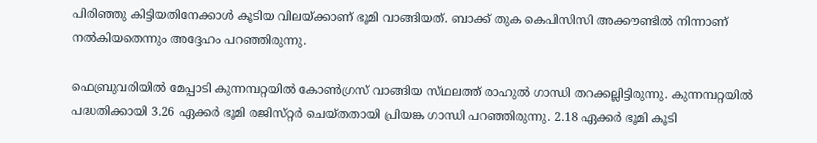പിരിഞ്ഞു കിട്ടിയതിനേക്കാൾ കൂടിയ വിലയ്‌ക്കാണ് ഭൂമി വാങ്ങിയത്. ബാക്ക് തുക കെപിസിസി അക്കൗണ്ടിൽ നിന്നാണ് നൽകിയതെന്നും അദ്ദേഹം പറഞ്ഞിരുന്നു.

ഫെബ്രുവരിയിൽ മേപ്പാടി കുന്നമ്പറ്റയിൽ കോൺഗ്രസ് വാങ്ങിയ സ്‌ഥലത്ത്‌ രാഹുൽ ഗാന്ധി തറക്കല്ലിട്ടിരുന്നു. കുന്നമ്പറ്റയിൽ പദ്ധതിക്കായി 3.26 ഏക്കർ ഭൂമി രജിസ്‌റ്റർ ചെയ്‌തതായി പ്രിയങ്ക ഗാന്ധി പറഞ്ഞിരുന്നു. 2.18 ഏക്കർ ഭൂമി കൂടി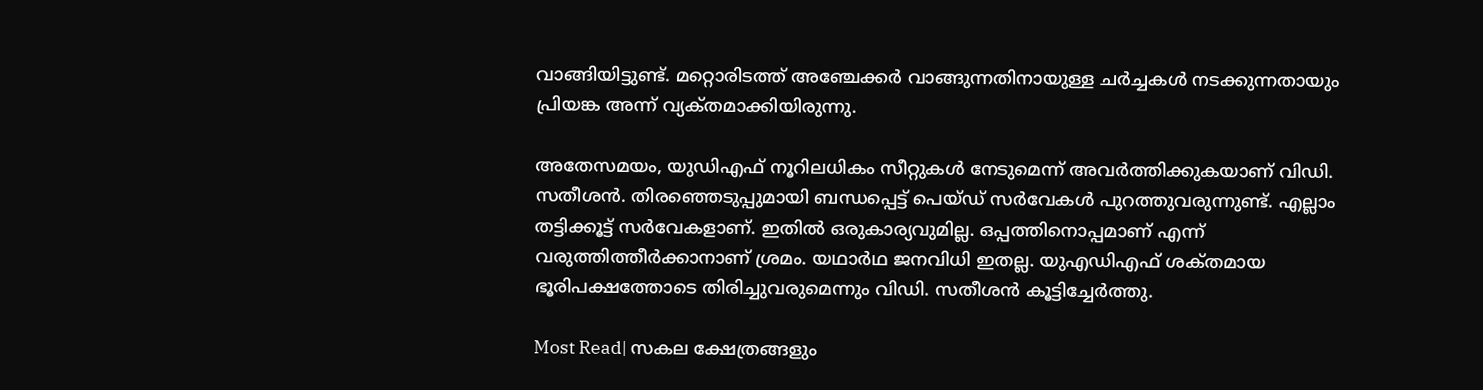വാങ്ങിയിട്ടുണ്ട്. മറ്റൊരിടത്ത് അഞ്ചേക്കർ വാങ്ങുന്നതിനായുള്ള ചർച്ചകൾ നടക്കുന്നതായും പ്രിയങ്ക അന്ന് വ്യക്‌തമാക്കിയിരുന്നു.

അതേസമയം, യുഡിഎഫ് നൂറിലധികം സീറ്റുകൾ നേടുമെന്ന് അവർത്തിക്കുകയാണ് വിഡി. സതീശൻ. തിരഞ്ഞെടുപ്പുമായി ബന്ധപ്പെട്ട് പെയ്‌ഡ്‌ സർവേകൾ പുറത്തുവരുന്നുണ്ട്. എല്ലാം തട്ടിക്കൂട്ട് സർവേകളാണ്. ഇതിൽ ഒരുകാര്യവുമില്ല. ഒപ്പത്തിനൊപ്പമാണ് എന്ന് വരുത്തിത്തീർക്കാനാണ് ശ്രമം. യഥാർഥ ജനവിധി ഇതല്ല. യുഎഡിഎഫ് ശക്‌തമായ ഭൂരിപക്ഷത്തോടെ തിരിച്ചുവരുമെന്നും വിഡി. സതീശൻ കൂട്ടിച്ചേർത്തു.

Most Read| സകല ക്ഷേത്രങ്ങളും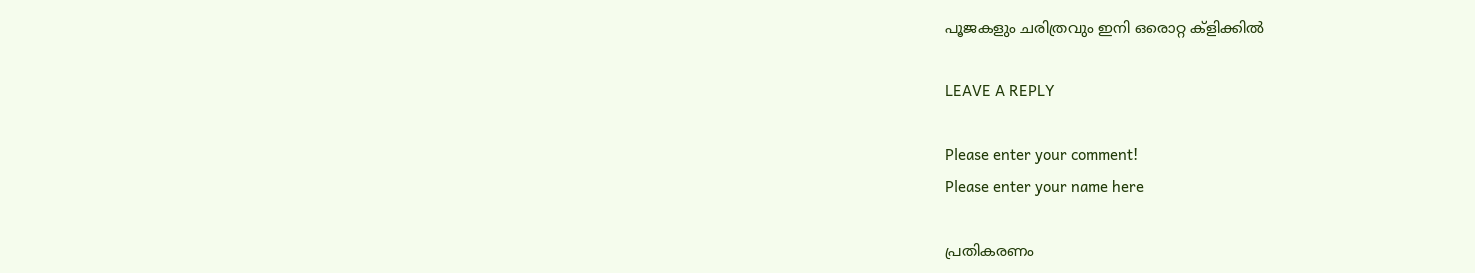പൂജകളും ചരിത്രവും ഇനി ഒരൊറ്റ ക്ളിക്കിൽ

LEAVE A REPLY

Please enter your comment!
Please enter your name here

പ്രതികരണം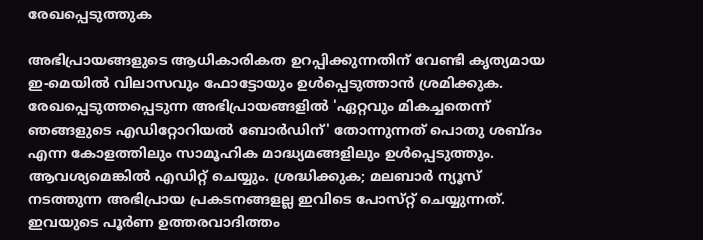രേഖപ്പെടുത്തുക

അഭിപ്രായങ്ങളുടെ ആധികാരികത ഉറപ്പിക്കുന്നതിന് വേണ്ടി കൃത്യമായ ഇ-മെയിൽ വിലാസവും ഫോട്ടോയും ഉൾപ്പെടുത്താൻ ശ്രമിക്കുക. രേഖപ്പെടുത്തപ്പെടുന്ന അഭിപ്രായങ്ങളിൽ 'ഏറ്റവും മികച്ചതെന്ന് ഞങ്ങളുടെ എഡിറ്റോറിയൽ ബോർഡിന്' തോന്നുന്നത് പൊതു ശബ്‌ദം എന്ന കോളത്തിലും സാമൂഹിക മാദ്ധ്യമങ്ങളിലും ഉൾപ്പെടുത്തും. ആവശ്യമെങ്കിൽ എഡിറ്റ് ചെയ്യും. ശ്രദ്ധിക്കുക; മലബാർ ന്യൂസ് നടത്തുന്ന അഭിപ്രായ പ്രകടനങ്ങളല്ല ഇവിടെ പോസ്‌റ്റ് ചെയ്യുന്നത്. ഇവയുടെ പൂർണ ഉത്തരവാദിത്തം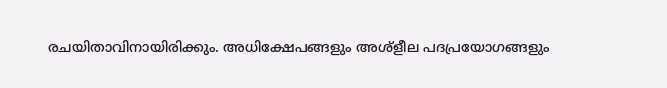രചയിതാവിനായിരിക്കും. അധിക്ഷേപങ്ങളും അശ്‌ളീല പദപ്രയോഗങ്ങളും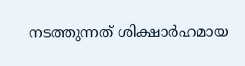നടത്തുന്നത് ശിക്ഷാർഹമായ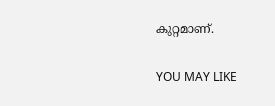കുറ്റമാണ്.

YOU MAY LIKE